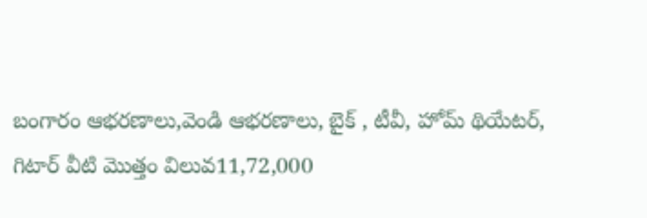బంగారం ఆభరణాలు,వెండి ఆభరణాలు, బైక్ , టీవీ, హోమ్ థియేటర్, గిటార్ వీటి మొత్తం విలువ11,72,000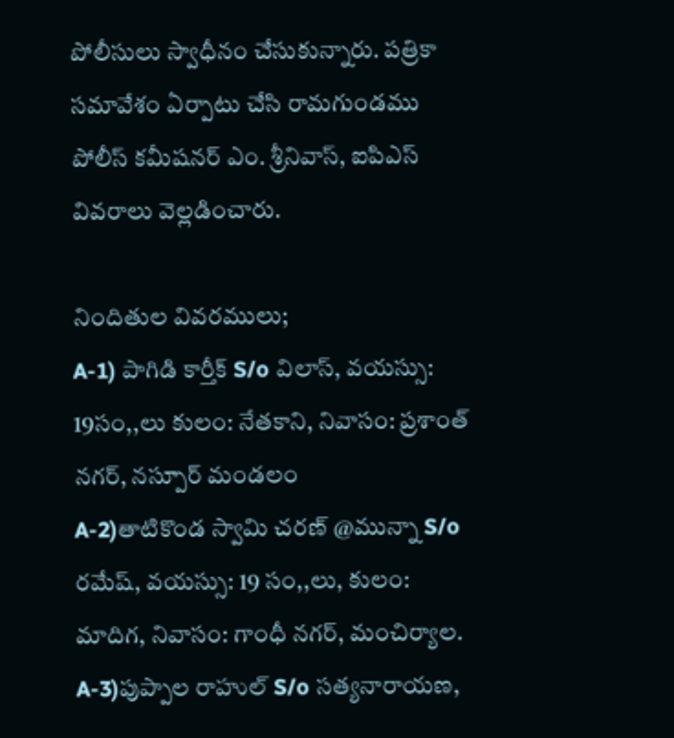పోలీసులు స్వాధీనం చేసుకున్నారు. పత్రికా సమావేశం ఏర్పాటు చేసి రామగుండము పోలీస్ కమీషనర్ ఎం. శ్రీనివాస్, ఐపిఎస్ వివరాలు వెల్లడించారు.

నిందితుల వివరములు;
A-1) పాగిడి కార్తీక్ S/o విలాస్, వయస్సు: 19సం,,లు కులం: నేతకాని, నివాసం: ప్రశాంత్ నగర్, నస్పూర్ మండలం
A-2)తాటికొండ స్వామి చరణ్ @మున్నా S/o రమేష్, వయస్సు: 19 సం,,లు, కులం: మాదిగ, నివాసం: గాంధీ నగర్, మంచిర్యాల.
A-3)పుప్పాల రాహుల్ S/o సత్యనారాయణ,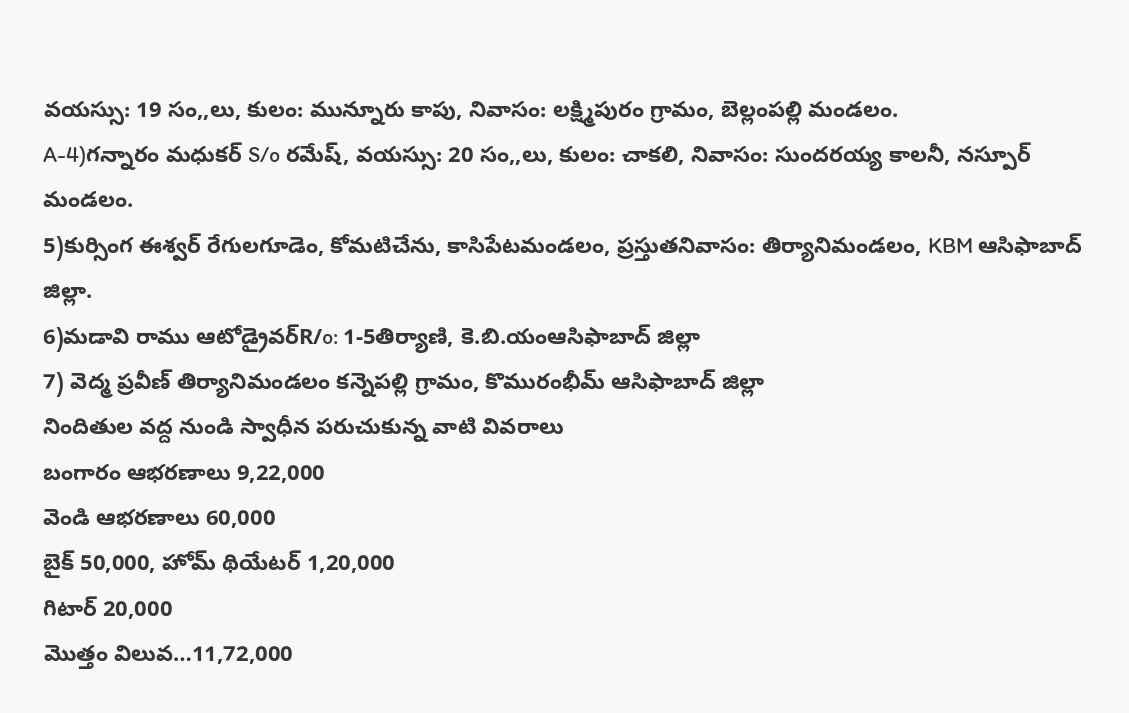వయస్సు: 19 సం,,లు, కులం: మున్నూరు కాపు, నివాసం: లక్ష్మిపురం గ్రామం, బెల్లంపల్లి మండలం.
A-4)గన్నారం మధుకర్ S/o రమేష్, వయస్సు: 20 సం,,లు, కులం: చాకలి, నివాసం: సుందరయ్య కాలనీ, నస్పూర్ మండలం.
5)కుర్సింగ ఈశ్వర్ రేగులగూడెం, కోమటిచేను, కాసిపేటమండలం, ప్రస్తుతనివాసం: తిర్యానిమండలం, KBM ఆసిఫాబాద్ జిల్లా.
6)మడావి రాము ఆటోడ్రైవర్R/o: 1-5తిర్యాణి, కె.బి.యంఆసిఫాబాద్ జిల్లా
7) వెద్మ ప్రవీణ్ తిర్యానిమండలం కన్నెపల్లి గ్రామం, కొమురంభీమ్ ఆసిఫాబాద్ జిల్లా
నిందితుల వద్ద నుండి స్వాధీన పరుచుకున్న వాటి వివరాలు
బంగారం ఆభరణాలు 9,22,000
వెండి ఆభరణాలు 60,000
బైక్ 50,000, హోమ్ థియేటర్ 1,20,000
గిటార్ 20,000
మొత్తం విలువ…11,72,000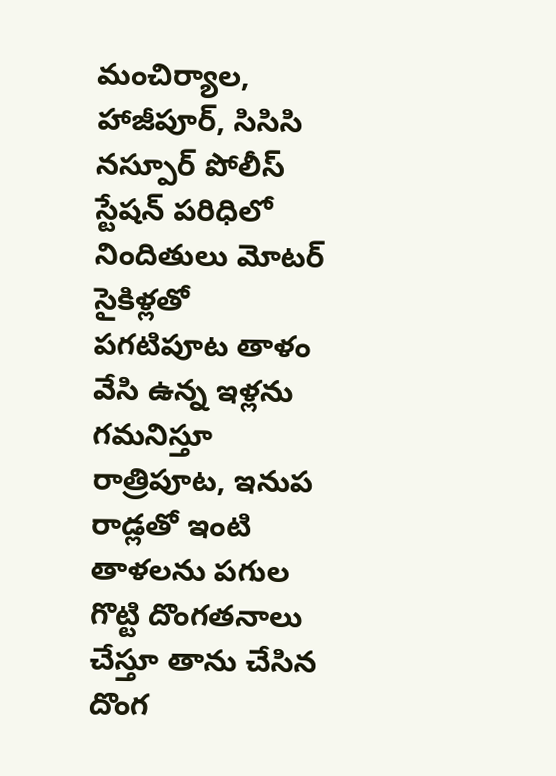మంచిర్యాల, హాజీపూర్, సిసిసి నస్పూర్ పోలీస్ స్టేషన్ పరిధిలో నిందితులు మోటర్ సైకిళ్లతో పగటిపూట తాళం వేసి ఉన్న ఇళ్లను గమనిస్తూ రాత్రిపూట, ఇనుప రాడ్లతో ఇంటి తాళలను పగుల గొట్టి దొంగతనాలు చేస్తూ తాను చేసిన దొంగ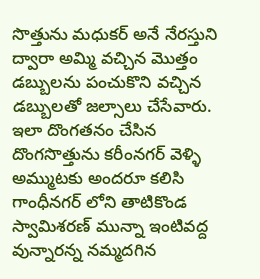సొత్తును మధుకర్ అనే నేరస్తుని ద్వారా అమ్మి వచ్చిన మొత్తం డబ్బులను పంచుకొని వచ్చిన డబ్బులతో జల్సాలు చేసేవారు. ఇలా దొంగతనం చేసిన దొంగసొత్తును కరీంనగర్ వెళ్ళి అమ్ముటకు అందరూ కలిసి గాంధీనగర్ లోని తాటికొండ స్వామిశరణ్ మున్నా ఇంటివద్ద వున్నారన్న నమ్మదగిన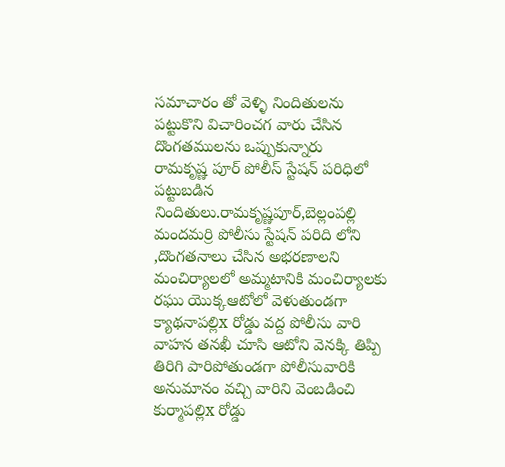సమాచారం తో వెళ్ళి నిందితులను పట్టుకొని విచారించగ వారు చేసిన దొంగతములను ఒప్పుకున్నారు
రామకృష్ణ పూర్ పోలీస్ స్టేషన్ పరిధిలో పట్టుబడిన నిందితులు.రామకృష్ణపూర్,బెల్లంపల్లి మందమర్రి పోలీసు స్టేషన్ పరిది లోని ,దొంగతనాలు చేసిన అభరణాలని మంచిర్యాలలో అమ్మటానికి మంచిర్యాలకు రఘు యొక్కఆటోలో వెళుతుండగా క్యాథనాపల్లిx రోడ్డు వద్ద పోలీసు వారి వాహన తనఖీ చూసి ఆటోని వెనక్కి తిప్పి తిరిగి పారిపోతుండగా పోలీసువారికి అనుమానం వచ్చి వారిని వెంబడించి కుర్మాపల్లిx రోడ్డు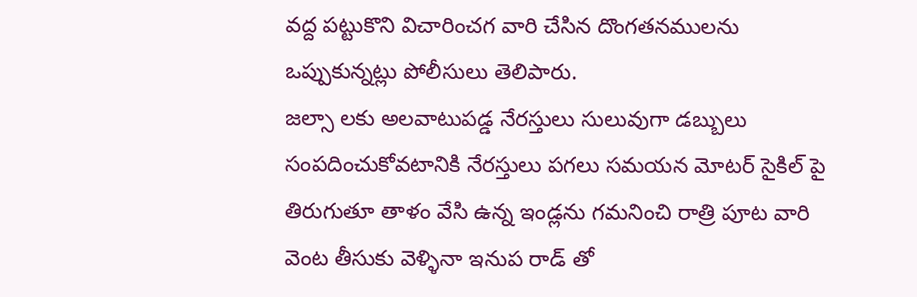వద్ద పట్టుకొని విచారించగ వారి చేసిన దొంగతనములను ఒప్పుకున్నట్లు పోలీసులు తెలిపారు.
జల్సా లకు అలవాటుపడ్డ నేరస్తులు సులువుగా డబ్బులు సంపదించుకోవటానికి నేరస్తులు పగలు సమయన మోటర్ సైకిల్ పై తిరుగుతూ తాళం వేసి ఉన్న ఇండ్లను గమనించి రాత్రి పూట వారి వెంట తీసుకు వెళ్ళినా ఇనుప రాడ్ తో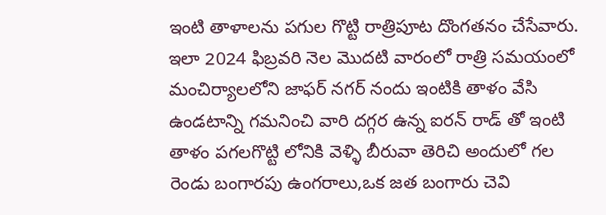ఇంటి తాళాలను పగుల గొట్టి రాత్రిపూట దొంగతనం చేసేవారు.
ఇలా 2024 ఫిబ్రవరి నెల మొదటి వారంలో రాత్రి సమయంలో మంచిర్యాలలోని జాఫర్ నగర్ నందు ఇంటికి తాళం వేసి ఉండటాన్ని గమనించి వారి దగ్గర ఉన్న ఐరన్ రాడ్ తో ఇంటి తాళం పగలగొట్టి లోనికి వెళ్ళి బీరువా తెరిచి అందులో గల రెండు బంగారపు ఉంగరాలు,ఒక జత బంగారు చెవి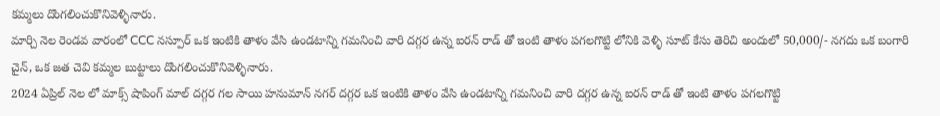కమ్మలు దొంగలించుకొనివెళ్ళినారు.
మార్చి నెల రెండవ వారంలో CCC నస్పూర్ ఒక ఇంటికి తాళం వేసి ఉండటాన్ని గమనించి వారి దగ్గర ఉన్న ఐరన్ రాడ్ తో ఇంటి తాళం పగలగొట్టి లోనికి వెళ్ళి సూట్ కేసు తెరిచి అందులో 50,000/- నగదు ఒక బంగారి చైన్, ఒక జత చెవి కమ్మల బుట్టాలు దొంగలించుకొనివెళ్ళినారు.
2024 ఏప్రిల్ నెల లో మాక్స్ షాపింగ్ మాల్ దగ్గర గల సాయి హనుమాన్ నగర్ దగ్గర ఒక ఇంటికి తాళం వేసి ఉండటాన్ని గమనించి వారి దగ్గర ఉన్న ఐరన్ రాడ్ తో ఇంటి తాళం పగలగొట్టి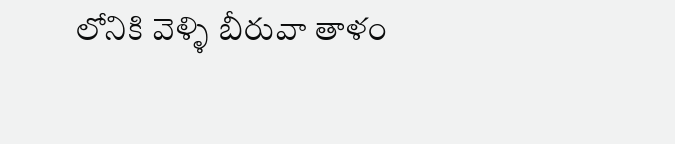లోనికి వెళ్ళి బీరువా తాళం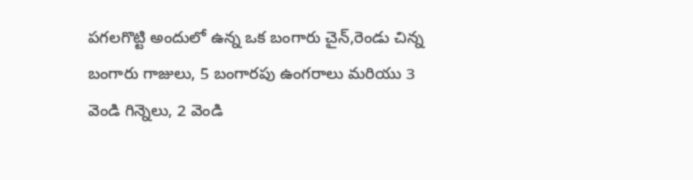పగలగొట్టి అందులో ఉన్న ఒక బంగారు చైన్,రెండు చిన్న బంగారు గాజులు, 5 బంగారపు ఉంగరాలు మరియు 3 వెండి గిన్నెలు, 2 వెండి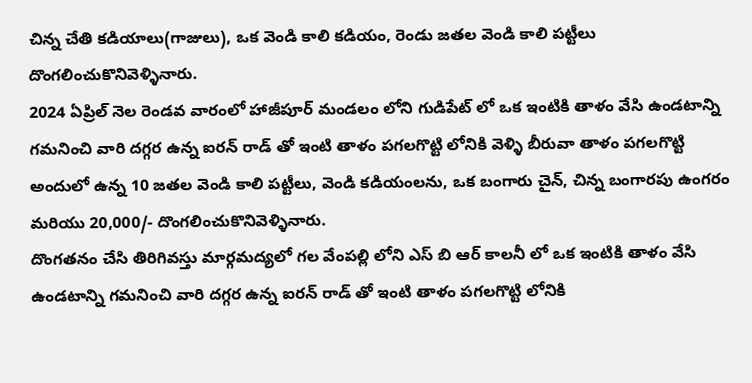చిన్న చేతి కడియాలు(గాజులు), ఒక వెండి కాలి కడియం, రెండు జతల వెండి కాలి పట్టీలు దొంగలించుకొనివెళ్ళినారు.
2024 ఏప్రిల్ నెల రెండవ వారంలో హాజీపూర్ మండలం లోని గుడిపేట్ లో ఒక ఇంటికి తాళం వేసి ఉండటాన్ని గమనించి వారి దగ్గర ఉన్న ఐరన్ రాడ్ తో ఇంటి తాళం పగలగొట్టి లోనికి వెళ్ళి బీరువా తాళం పగలగొట్టి అందులో ఉన్న 10 జతల వెండి కాలి పట్టీలు, వెండి కడియంలను, ఒక బంగారు చైన్, చిన్న బంగారపు ఉంగరం మరియు 20,000/- దొంగలించుకొనివెళ్ళినారు.
దొంగతనం చేసి తిరిగివస్తు మార్గమద్యలో గల వేంపల్లి లోని ఎస్ బి ఆర్ కాలనీ లో ఒక ఇంటికి తాళం వేసి ఉండటాన్ని గమనించి వారి దగ్గర ఉన్న ఐరన్ రాడ్ తో ఇంటి తాళం పగలగొట్టి లోనికి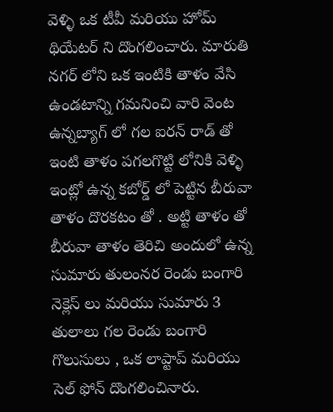వెళ్ళి ఒక టీవీ మరియు హోమ్ థియేటర్ ని దొంగలించారు. మారుతి నగర్ లోని ఒక ఇంటికి తాళం వేసి ఉండటాన్ని గమనించి వారి వెంట ఉన్నబ్యాగ్ లో గల ఐరన్ రాడ్ తో ఇంటి తాళం పగలగొట్టి లోనికి వెళ్ళి ఇంట్లో ఉన్న కబోర్డ్ లో పెట్టిన బీరువా తాళం దొరకటం తో . అట్టి తాళం తో బీరువా తాళం తెరిచి అందులో ఉన్న సుమారు తులంనర రెండు బంగారి నెక్లెస్ లు మరియు సుమారు 3 తులాలు గల రెండు బంగారి గొలుసులు , ఒక లాప్టాప్ మరియు సెల్ ఫోన్ దొంగలించినారు.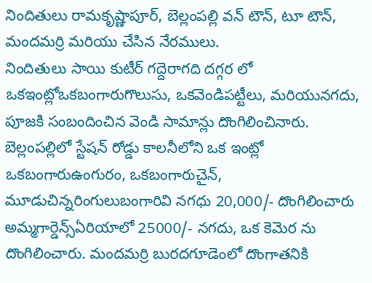నిందితులు రామకృష్ణాపూర్, బెల్లంపల్లి వన్ టౌన్, టూ టౌన్, మందమర్రి మరియు చేసిన నేరములు.
నిందితులు సాయి కుటీర్ గద్దెరాగది దగ్గర లో ఒకఇంట్లోఒకబంగారుగొలుసు, ఒకవెండిపట్టీలు, మరియునగదు, పూజకి సంబందించిన వెండి సామాన్లు దొంగిలించినారు.
బెల్లంపల్లిలో స్టేషన్ రోడ్డు కాలనీలోని ఒక ఇంట్లో ఒకబంగారుఉంగురం, ఒకబంగారుచైన్, మూడుచిన్నరింగులుబంగారివి నగధు 20,000/- దొంగిలించారు
అమ్మగార్డెన్స్ఏరియాలో 25000/- నగదు, ఒక కెమెర ను దొంగిలించారు. మందమర్రి బురదగూడెంలో దొంగాతనికి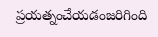ప్రయత్నంచేయడంజరిగింది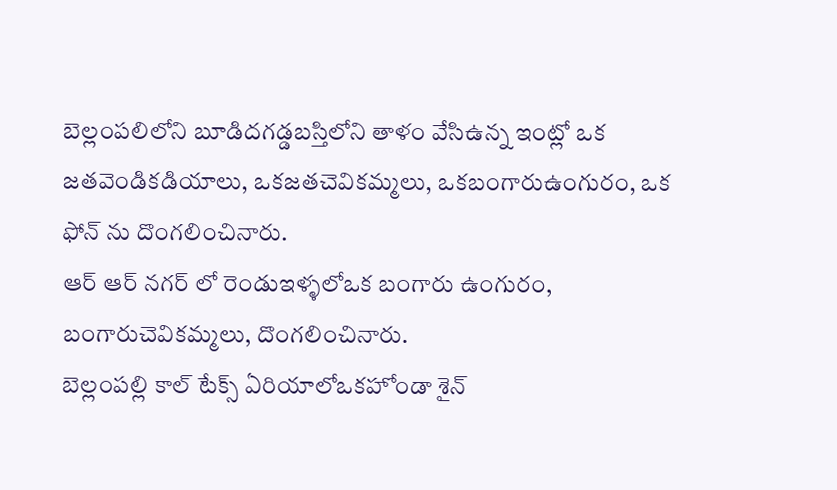బెల్లంపలిలోని బూడిదగడ్డబస్తిలోని తాళం వేసిఉన్న ఇంట్లో ఒక జతవెండికడియాలు, ఒకజతచెవికమ్మలు, ఒకబంగారుఉంగురం, ఒక ఫోన్ ను దొంగలించినారు.
ఆర్ ఆర్ నగర్ లో రెండుఇళ్ళలోఒక బంగారు ఉంగురం, బంగారుచెవికమ్మలు, దొంగలించినారు.
బెల్లంపల్లి కాల్ టేక్స్ ఏరియాలోఒకహోండా శైన్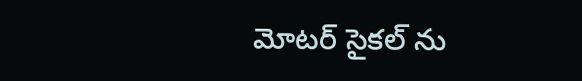మోటర్ సైకల్ ను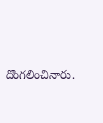దొంగలించినారు.